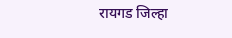रायगड जिल्हा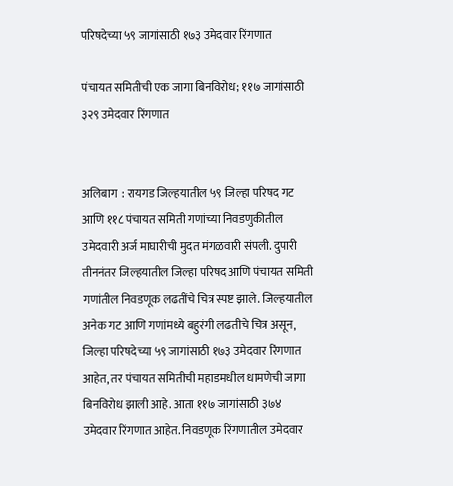परिषदेच्या ५९ जागांसाठी १७३ उमेदवार रिंगणात

पंचायत समितीची एक जागा बिनविरोध; ११७ जागांसाठी ३२९ उमेदवार रिंगणात


अलिबाग  : रायगड जिल्हयातील ५९ जिल्हा परिषद गट आणि ११८ पंचायत समिती गणांच्या निवडणुकीतील उमेदवारी अर्ज माघारीची मुदत मंगळवारी संपली. दुपारी तीननंतर जिल्हयातील जिल्हा परिषद आणि पंचायत समिती गणांतील निवडणूक लढतींचे चित्र स्पष्ट झाले. जिल्हयातील अनेक गट आणि गणांमध्ये बहुरंगी लढतीचे चित्र असून, जिल्हा परिषदेच्या ५९ जागांसाठी १७३ उमेदवार रिंगणात आहेत, तर पंचायत समितीची महाडमधील धामणेची जागा बिनविरोध झाली आहे. आता ११७ जागांसाठी ३७४ उमेदवार रिंगणात आहेत. निवडणूक रिंगणातील उमेदवार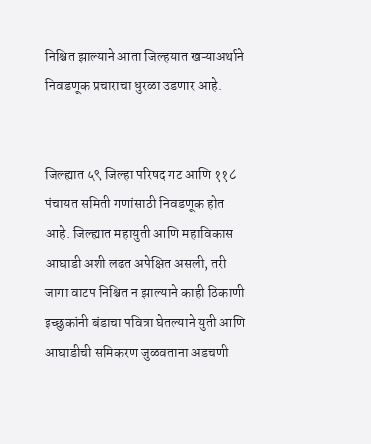निश्चित झाल्याने आता जिल्हयात खऱ्याअर्थाने निवडणूक प्रचाराचा धुरळा उडणार आहे.


जिल्ह्यात ५९ जिल्हा परिषद गट आणि ११८ पंचायत समिती गणांसाठी निवडणूक होत आहे. जिल्ह्यात महायुती आणि महाविकास आघाडी अशी लढत अपेक्षित असली, तरी जागा वाटप निश्चित न झाल्याने काही ठिकाणी इच्छुकांनी बंडाचा पवित्रा घेतल्याने युती आणि आघाडीची समिकरण जुळवताना अडचणी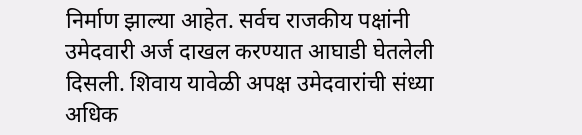निर्माण झाल्या आहेत. सर्वच राजकीय पक्षांनी उमेदवारी अर्ज दाखल करण्यात आघाडी घेतलेली दिसली. शिवाय यावेळी अपक्ष उमेदवारांची संध्या अधिक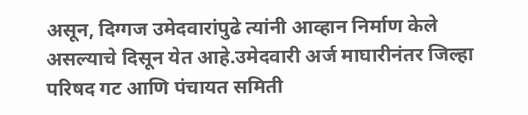असून, दिग्गज उमेदवारांपुढे त्यांनी आव्हान निर्माण केले असल्याचे दिसून येत आहे.उमेदवारी अर्ज माघारीनंतर जिल्हा परिषद गट आणि पंचायत समिती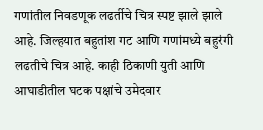गणांतील निवडणूक लढर्तीचे चित्र स्पष्ट झाले झाले आहे. जिल्हयात बहुतांश गट आणि गणांमध्ये बहुरंगी लढतीचे चित्र आहे. काही ठिकाणी युती आणि आघाडीतील घटक पक्षांचे उमेदवार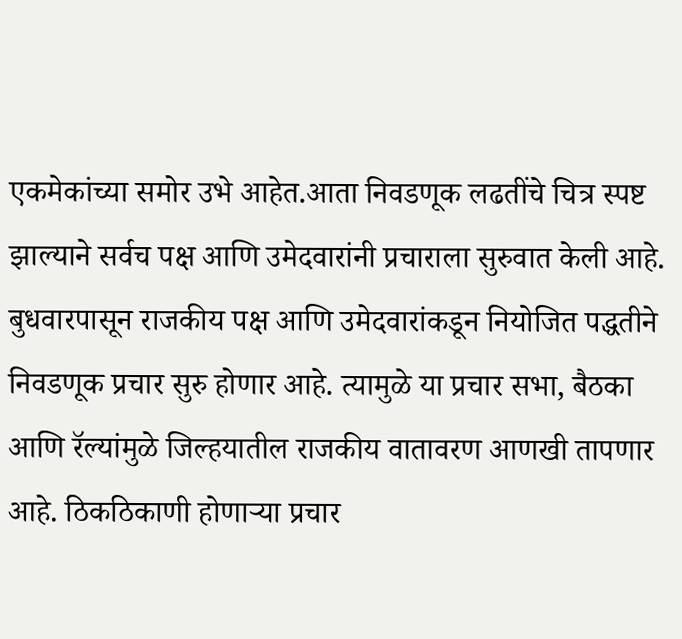एकमेकांच्या समोर उभे आहेत.आता निवडणूक लढतींचे चित्र स्पष्ट झाल्याने सर्वच पक्ष आणि उमेदवारांनी प्रचाराला सुरुवात केली आहे. बुधवारपासून राजकीय पक्ष आणि उमेदवारांकडून नियोजित पद्धतीने निवडणूक प्रचार सुरु होणार आहे. त्यामुळे या प्रचार सभा, बैठका आणि रॅल्यांमुळे जिल्हयातील राजकीय वातावरण आणखी तापणार आहे. ठिकठिकाणी होणाऱ्या प्रचार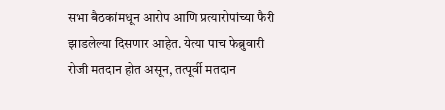सभा बैठकांमधून आरोप आणि प्रत्यारोपांच्या फैरी झाडलेल्या दिसणार आहेत. येत्या पाच फेब्रुवारी रोजी मतदान होत असून, तत्पूर्वी मतदान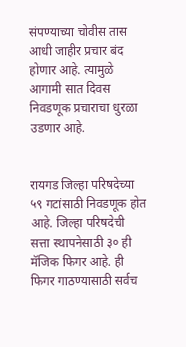संपण्याच्या चोवीस तास आधी जाहीर प्रचार बंद होणार आहे. त्यामुळे आगामी सात दिवस निवडणूक प्रचाराचा धुरळा उडणार आहे.


रायगड जिल्हा परिषदेच्या ५९ गटांसाठी निवडणूक होत आहे. जिल्हा परिषदेची सत्ता स्थापनेसाठी ३० ही मॅजिक फिगर आहे. ही फिगर गाठण्यासाठी सर्वच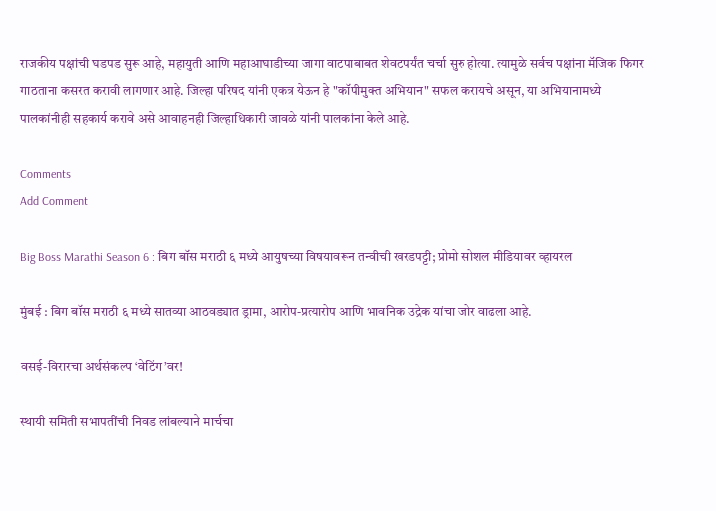राजकीय पक्षांची घडपड सुरू आहे, महायुती आणि महाआघाडीच्या जागा वाटपाबाबत शेवटपर्यंत चर्चा सुरु होत्या. त्यामुळे सर्वच पक्षांना मॅजिक फिगर गाठताना कसरत करावी लागणार आहे. जिल्हा परिषद यांनी एकत्र येऊन हे "कॉपीमुक्त अभियान" सफल करायचे असून, या अभियानामध्ये पालकांनीही सहकार्य करावे असे आवाहनही जिल्हाधिकारी जावळे यांनी पालकांना केले आहे.

Comments
Add Comment

Big Boss Marathi Season 6 : बिग बॉस मराठी ६ मध्ये आयुषच्या विषयावरून तन्वीची खरडपट्टी; प्रोमो सोशल मीडियावर व्हायरल

मुंबई : बिग बॉस मराठी ६ मध्ये सातव्या आठवड्यात ड्रामा, आरोप-प्रत्यारोप आणि भावनिक उद्रेक यांचा जोर वाढला आहे.

वसई-विरारचा अर्थसंकल्प ‘वेटिंग’वर!

स्थायी समिती सभापतींची निवड लांबल्याने मार्चचा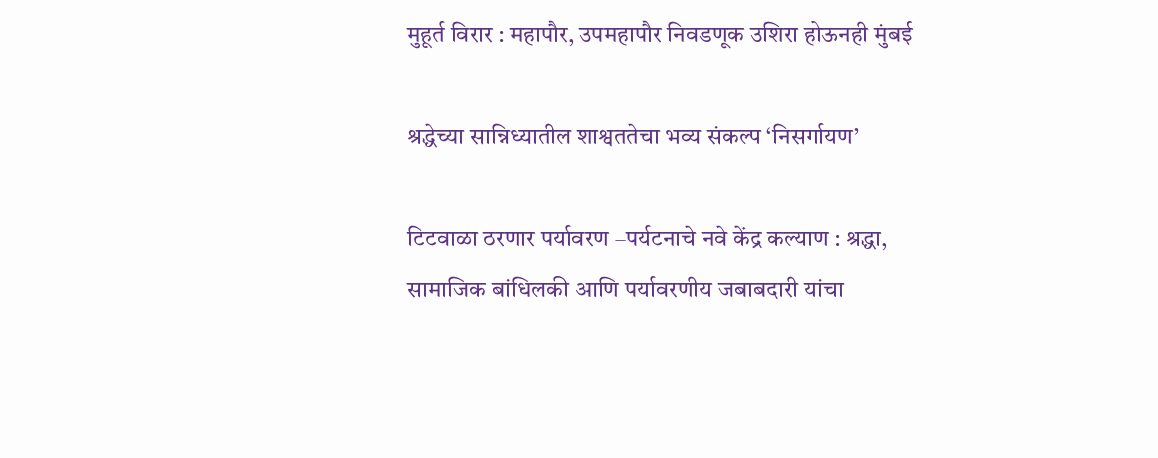मुहूर्त विरार : महापौर, उपमहापौर निवडणूक उशिरा होऊनही मुंबई

श्रद्धेच्या सान्निध्यातील शाश्वततेचा भव्य संकल्प ‘निसर्गायण’

टिटवाळा ठरणार पर्यावरण –पर्यटनाचे नवे केंद्र कल्याण : श्रद्धा, सामाजिक बांधिलकी आणि पर्यावरणीय जबाबदारी यांचा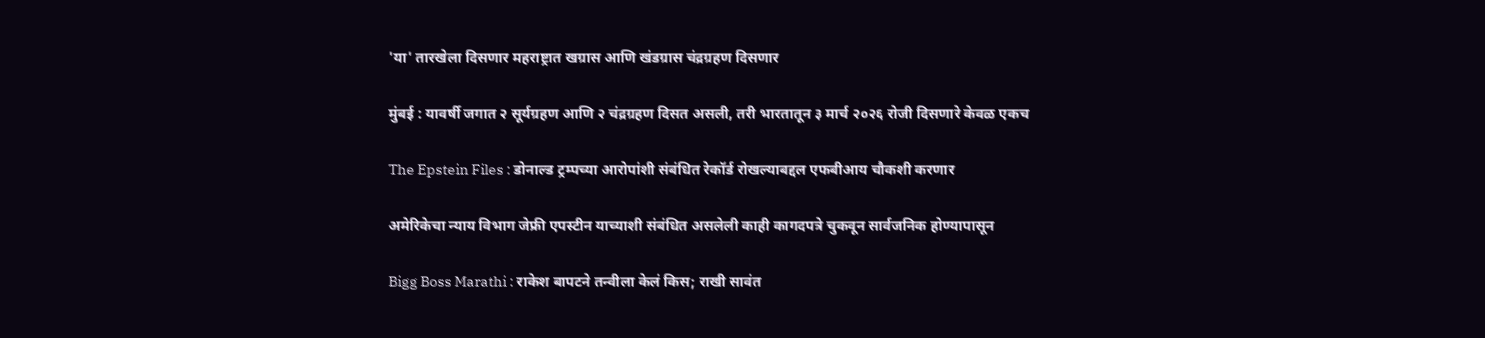'या' तारखेला दिसणार महराष्ट्रात खग्रास आणि खंडग्रास चंद्रग्रहण दिसणार

मुंबई : यावर्षी जगात २ सूर्यग्रहण आणि २ चंद्रग्रहण दिसत असली, तरी भारतातून ३ मार्च २०२६ रोजी दिसणारे केवळ एकच

The Epstein Files : डोनाल्ड ट्रम्पच्या आरोपांशी संबंधित रेकॉर्ड रोखल्याबद्दल एफबीआय चौकशी करणार

अमेरिकेचा न्याय विभाग जेफ्री एपस्टीन याच्याशी संबंधित असलेली काही कागदपत्रे चुकवून सार्वजनिक होण्यापासून

Bigg Boss Marathi : राकेश बापटने तन्वीला केलं किस; राखी सावंत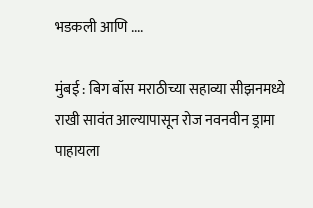भडकली आणि ....

मुंबई : बिग बॉस मराठीच्या सहाव्या सीझनमध्ये राखी सावंत आल्यापासून रोज नवनवीन ड्रामा पाहायला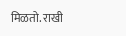मिळतो. राखी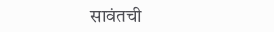सावंतची